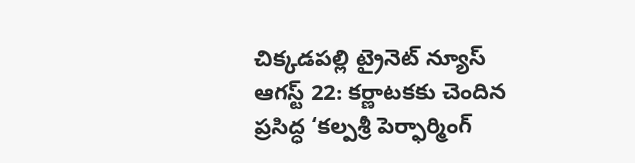చిక్కడపల్లి ట్రైనెట్ న్యూస్ ఆగస్ట్ 22: కర్ణాటకకు చెందిన ప్రసిద్ధ ‘కల్పశ్రీ పెర్ఫార్మింగ్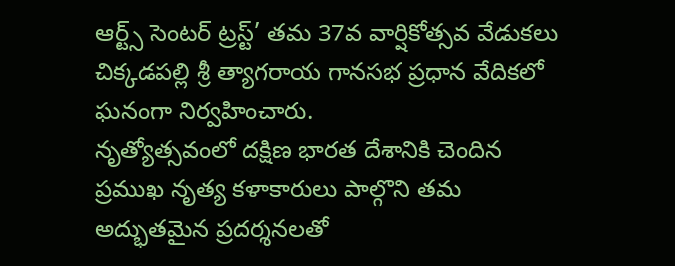ఆర్ట్స్ సెంటర్ ట్రస్ట్’ తమ 37వ వార్షికోత్సవ వేడుకలు చిక్కడపల్లి శ్రీ త్యాగరాయ గానసభ ప్రధాన వేదికలో ఘనంగా నిర్వహించారు.
నృత్యోత్సవంలో దక్షిణ భారత దేశానికి చెందిన ప్రముఖ నృత్య కళాకారులు పాల్గొని తమ అద్భుతమైన ప్రదర్శనలతో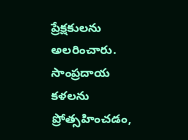ప్రేక్షకులను అలరించారు. సాంప్రదాయ కళలను ప్రోత్సహించడం,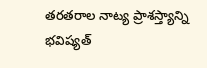తరతరాల నాట్య ప్రాశస్త్యాన్ని భవిష్యత్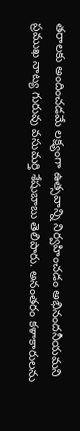తరాలకు అందించడమే లక్ష్యంగా ఉత్సవాన్ని నిర్వహించడం అభినందనీయమని ప్రముఖ నాట్య గురువు వసుమర్తి శేషుబాబు తెలిపారు. అనంతరం కళాకారులను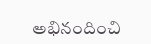అభినందించి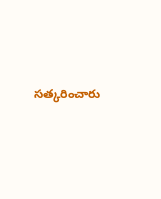సత్కరించారు